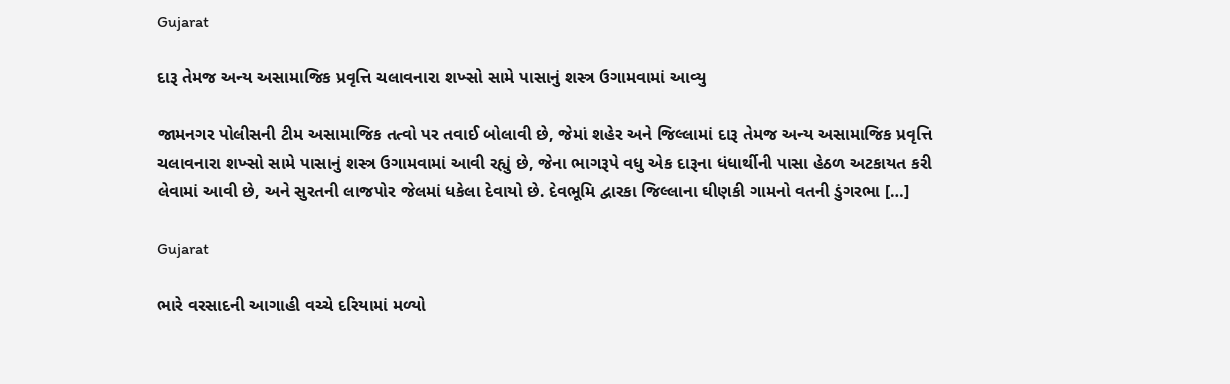Gujarat

દારૂ તેમજ અન્ય અસામાજિક પ્રવૃત્તિ ચલાવનારા શખ્સો સામે પાસાનું શસ્ત્ર ઉગામવામાં આવ્યુ

જામનગર પોલીસની ટીમ અસામાજિક તત્વો પર તવાઈ બોલાવી છે, જેમાં શહેર અને જિલ્લામાં દારૂ તેમજ અન્ય અસામાજિક પ્રવૃત્તિ ચલાવનારા શખ્સો સામે પાસાનું શસ્ત્ર ઉગામવામાં આવી રહ્યું છે, જેના ભાગરૂપે વધુ એક દારૂના ધંધાર્થીની પાસા હેઠળ અટકાયત કરી લેવામાં આવી છે, અને સુરતની લાજપોર જેલમાં ધકેલા દેવાયો છે. દેવભૂમિ દ્વારકા જિલ્લાના ઘીણકી ગામનો વતની ડુંગરભા […]

Gujarat

ભારે વરસાદની આગાહી વચ્ચે દરિયામાં મળ્યો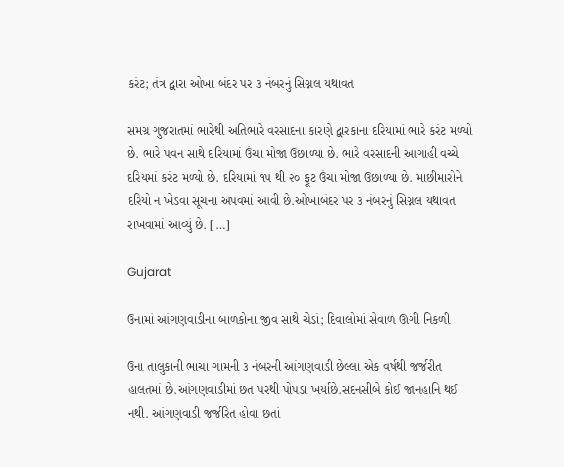કરંટ; તંત્ર દ્વારા ઓખા બંદર પર ૩ નંબરનું સિગ્નલ યથાવત

સમગ્ર ગુજરાતમાં ભારેથી અતિભારે વરસાદના કારણે દ્વારકાના દરિયામાં ભારે કરંટ મળ્યો છે. ભારે પવન સાથે દરિયામાં ઉંચા મોજા ઉછાળ્યા છે. ભારે વરસાદની આગાહી વચ્ચે દરિયમાં કરંટ મળ્યો છે. દરિયામાં ૧૫ થી ૨૦ ફૂટ ઉંચા મોજા ઉછાળ્યા છે. માછીમારોને દરિયો ન ખેડવા સૂચના અપવમાં આવી છે.ઓખાબંદર પર ૩ નંબરનું સિગ્નલ યથાવત રાખવામાં આવ્યું છે. […]

Gujarat

ઉનામાં આંગણવાડીના બાળકોના જીવ સાથે ચેડાં; દિવાલોમાં સેવાળ ઊગી નિકળી

ઉના તાલુકાની ભાચા ગામની ૩ નંબરની આંગણવાડી છેલ્લા એક વર્ષથી જર્જરીત હાલતમાં છે.આંગણવાડીમાં છત પરથી પોપડા ખર્યાછે.સદનસીબે કોઈ જાનહાનિ થઈ નથી. આંગણવાડી જર્જરિત હોવા છતાં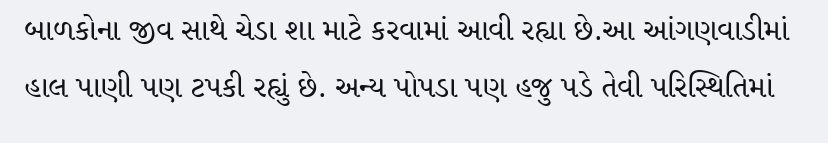બાળકોના જીવ સાથે ચેડા શા માટે કરવામાં આવી રહ્યા છે.આ આંગણવાડીમાં હાલ પાણી પણ ટપકી રહ્યું છે. અન્ય પોપડા પણ હજુ પડે તેવી પરિસ્થિતિમાં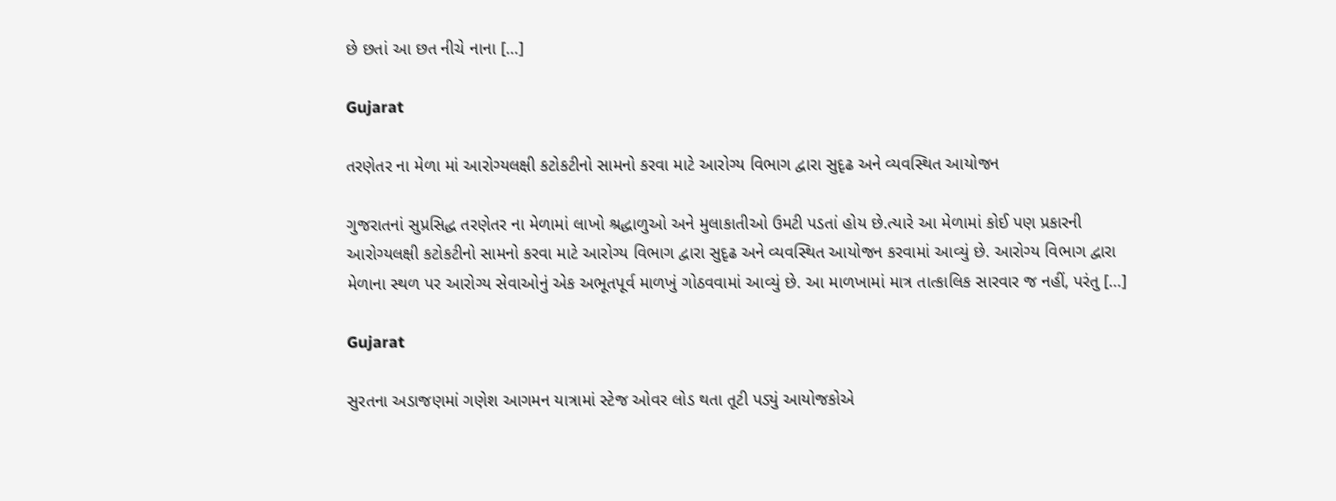છે છતાં આ છત નીચે નાના […]

Gujarat

તરણેતર ના મેળા માં આરોગ્યલક્ષી કટોકટીનો સામનો કરવા માટે આરોગ્ય વિભાગ દ્વારા સુદૃઢ અને વ્યવસ્થિત આયોજન

ગુજરાતનાં સુપ્રસિદ્ધ તરણેતર ના મેળામાં લાખો શ્રદ્ધાળુઓ અને મુલાકાતીઓ ઉમટી પડતાં હોય છે.ત્યારે આ મેળામાં કોઈ પણ પ્રકારની આરોગ્યલક્ષી કટોકટીનો સામનો કરવા માટે આરોગ્ય વિભાગ દ્વારા સુદૃઢ અને વ્યવસ્થિત આયોજન કરવામાં આવ્યું છે. આરોગ્ય વિભાગ દ્વારા મેળાના સ્થળ પર આરોગ્ય સેવાઓનું એક અભૂતપૂર્વ માળખું ગોઠવવામાં આવ્યું છે. આ માળખામાં માત્ર તાત્કાલિક સારવાર જ નહીં, પરંતુ […]

Gujarat

સુરતના અડાજણમાં ગણેશ આગમન યાત્રામાં સ્ટેજ ઓવર લોડ થતા તૂટી પડ્યું આયોજકોએ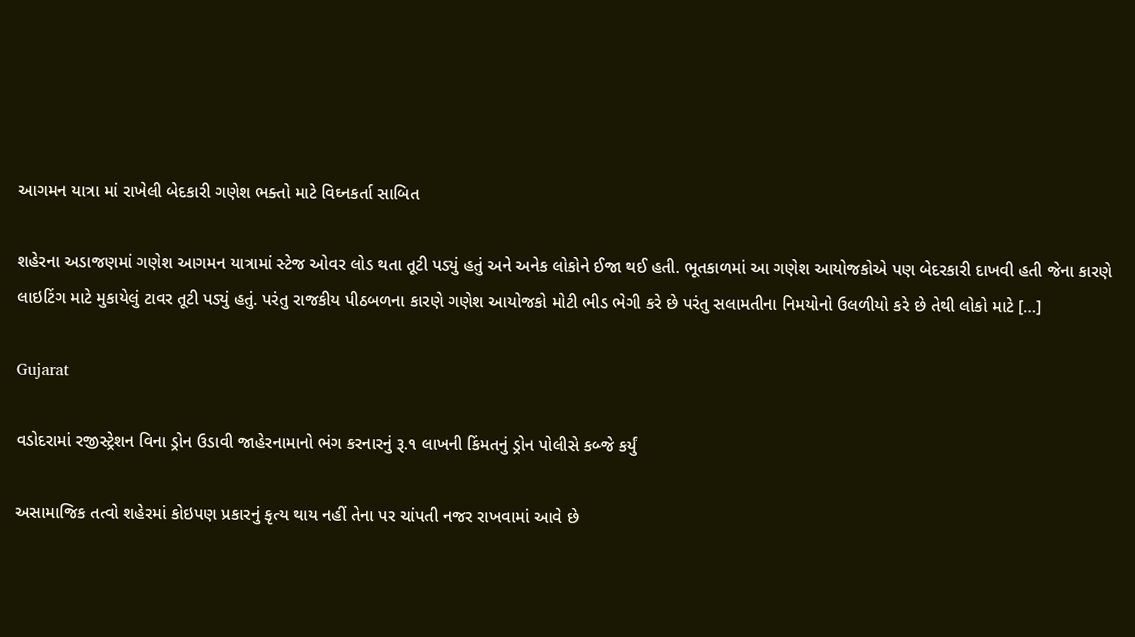આગમન યાત્રા માં રાખેલી બેદકારી ગણેશ ભક્તો માટે વિઘ્નકર્તા સાબિત

શહેરના અડાજણમાં ગણેશ આગમન યાત્રામાં સ્ટેજ ઓવર લોડ થતા તૂટી પડ્યું હતું અને અનેક લોકોને ઈજા થઈ હતી. ભૂતકાળમાં આ ગણેશ આયોજકોએ પણ બેદરકારી દાખવી હતી જેના કારણે લાઇટિંગ માટે મુકાયેલું ટાવર તૂટી પડ્યું હતું. પરંતુ રાજકીય પીઠબળના કારણે ગણેશ આયોજકો મોટી ભીડ ભેગી કરે છે પરંતુ સલામતીના નિમયોનો ઉલળીયો કરે છે તેથી લોકો માટે […]

Gujarat

વડોદરામાં રજીસ્ટ્રેશન વિના ડ્રોન ઉડાવી જાહેરનામાનો ભંગ કરનારનું રૂ.૧ લાખની કિંમતનું ડ્રોન પોલીસે કબ્જે કર્યું

અસામાજિક તત્વો શહેરમાં કોઇપણ પ્રકારનું કૃત્ય થાય નહીં તેના પર ચાંપતી નજર રાખવામાં આવે છે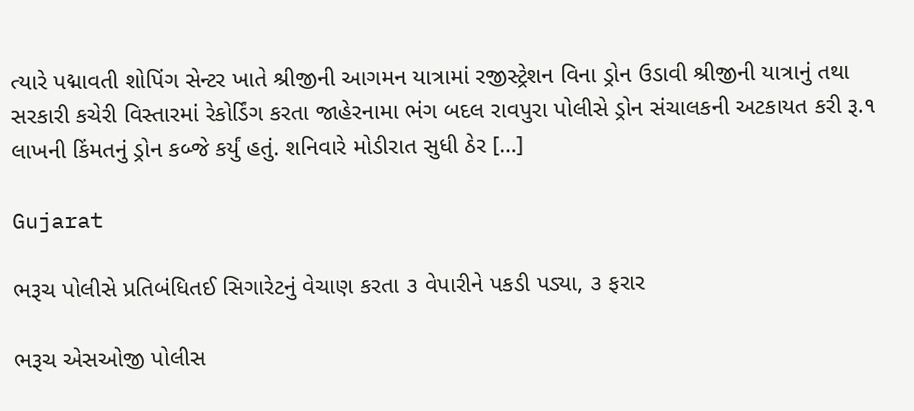ત્યારે પદ્માવતી શોપિંગ સેન્ટર ખાતે શ્રીજીની આગમન યાત્રામાં રજીસ્ટ્રેશન વિના ડ્રોન ઉડાવી શ્રીજીની યાત્રાનું તથા સરકારી કચેરી વિસ્તારમાં રેકોર્ડિંગ કરતા જાહેરનામા ભંગ બદલ રાવપુરા પોલીસે ડ્રોન સંચાલકની અટકાયત કરી રૂ.૧ લાખની કિંમતનું ડ્રોન કબ્જે કર્યું હતું. શનિવારે મોડીરાત સુધી ઠેર […]

Gujarat

ભરૂચ પોલીસે પ્રતિબંધિતઈ સિગારેટનું વેચાણ કરતા ૩ વેપારીને પકડી પડ્યા, ૩ ફરાર

ભરૂચ એસઓજી પોલીસ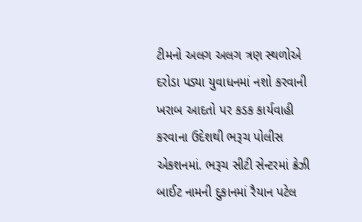ટીમનો અલગ અલગ ત્રણ સ્થળોએ દરોડા પડ્યા યુવાધનમાં નશો કરવાની ખરાબ આદતો પર કડક કાર્યવાહી કરવાના ઉદેશથી ભરૂચ પોલીસ એકશનમાં. ભરૂચ સીટી સેન્ટરમાં ક્રેઝી બાઈટ નામની દુકાનમાં રૈયાન પટેલ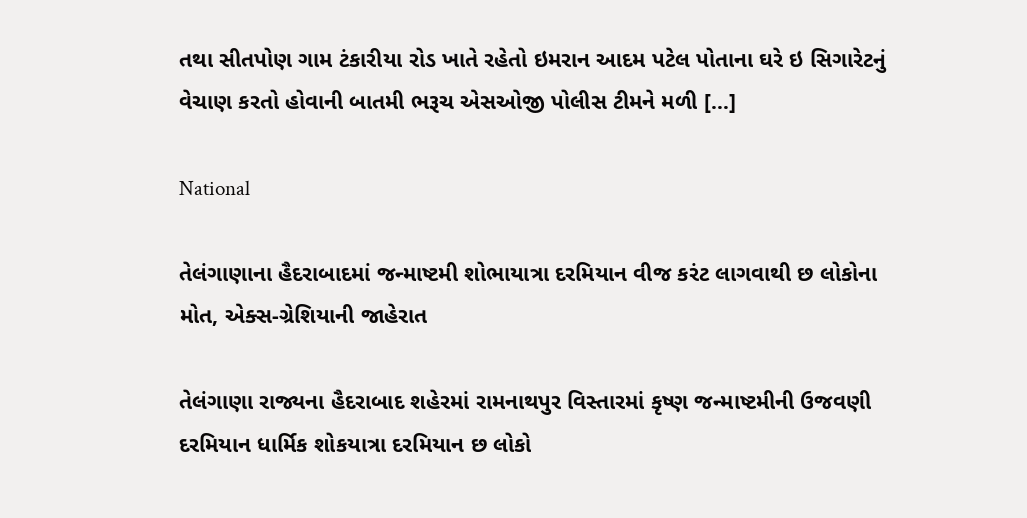તથા સીતપોણ ગામ ટંકારીયા રોડ ખાતે રહેતો ઇમરાન આદમ પટેલ પોતાના ઘરે ઇ સિગારેટનું વેચાણ કરતો હોવાની બાતમી ભરૂચ એસઓજી પોલીસ ટીમને મળી […]

National

તેલંગાણાના હૈદરાબાદમાં જન્માષ્ટમી શોભાયાત્રા દરમિયાન વીજ કરંટ લાગવાથી છ લોકોના મોત, એક્સ-ગ્રેશિયાની જાહેરાત

તેલંગાણા રાજ્યના હૈદરાબાદ શહેરમાં રામનાથપુર વિસ્તારમાં કૃષ્ણ જન્માષ્ટમીની ઉજવણી દરમિયાન ધાર્મિક શોકયાત્રા દરમિયાન છ લોકો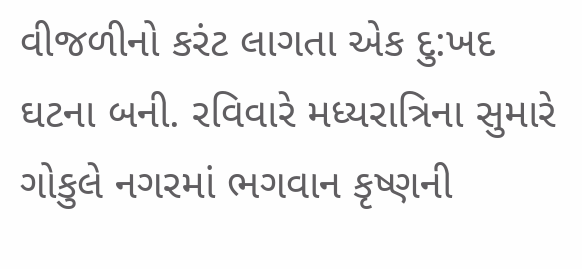વીજળીનો કરંટ લાગતા એક દુ:ખદ ઘટના બની. રવિવારે મધ્યરાત્રિના સુમારે ગોકુલે નગરમાં ભગવાન કૃષ્ણની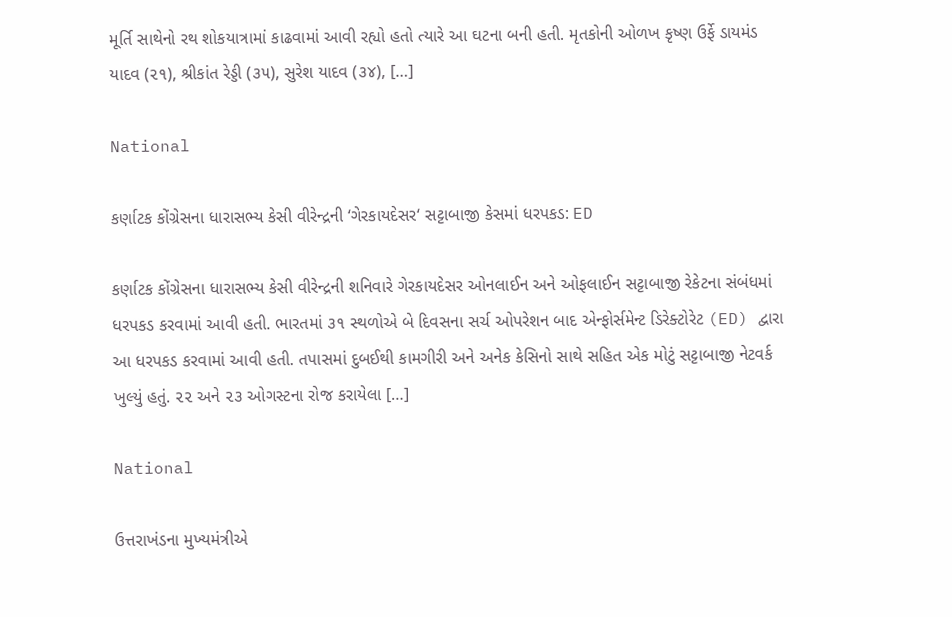મૂર્તિ સાથેનો રથ શોકયાત્રામાં કાઢવામાં આવી રહ્યો હતો ત્યારે આ ઘટના બની હતી. મૃતકોની ઓળખ કૃષ્ણ ઉર્ફે ડાયમંડ યાદવ (૨૧), શ્રીકાંત રેડ્ડી (૩૫), સુરેશ યાદવ (૩૪), […]

National

કર્ણાટક કોંગ્રેસના ધારાસભ્ય કેસી વીરેન્દ્રની ‘ગેરકાયદેસર‘ સટ્ટાબાજી કેસમાં ધરપકડ: ED

કર્ણાટક કોંગ્રેસના ધારાસભ્ય કેસી વીરેન્દ્રની શનિવારે ગેરકાયદેસર ઓનલાઈન અને ઓફલાઈન સટ્ટાબાજી રેકેટના સંબંધમાં ધરપકડ કરવામાં આવી હતી. ભારતમાં ૩૧ સ્થળોએ બે દિવસના સર્ચ ઓપરેશન બાદ એન્ફોર્સમેન્ટ ડિરેક્ટોરેટ (ED) દ્વારા આ ધરપકડ કરવામાં આવી હતી. તપાસમાં દુબઈથી કામગીરી અને અનેક કેસિનો સાથે સહિત એક મોટું સટ્ટાબાજી નેટવર્ક ખુલ્યું હતું. ૨૨ અને ૨૩ ઓગસ્ટના રોજ કરાયેલા […]

National

ઉત્તરાખંડના મુખ્યમંત્રીએ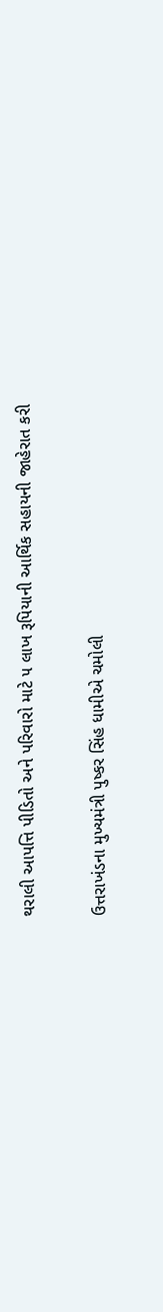થરાલી આપત્તિ પીડિતો અને પરિવારો માટે ૫ લાખ રૂપિયાની આર્થિક સહાયની જાહેરાત કરી

ઉત્તરાખંડના મુખ્યમંત્રી પુષ્કર સિંહ ધામીએ ચમોલી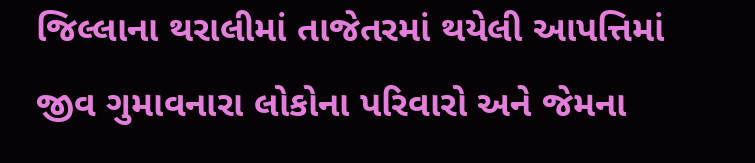જિલ્લાના થરાલીમાં તાજેતરમાં થયેલી આપત્તિમાં જીવ ગુમાવનારા લોકોના પરિવારો અને જેમના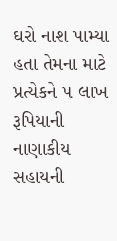ઘરો નાશ પામ્યા હતા તેમના માટે પ્રત્યેકને ૫ લાખ રૂપિયાની નાણાકીય સહાયની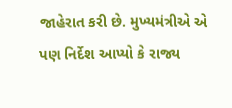જાહેરાત કરી છે. મુખ્યમંત્રીએ એ પણ નિર્દેશ આપ્યો કે રાજ્ય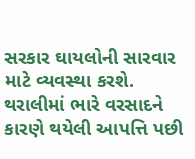સરકાર ઘાયલોની સારવાર માટે વ્યવસ્થા કરશે. થરાલીમાં ભારે વરસાદને કારણે થયેલી આપત્તિ પછી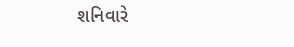શનિવારે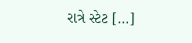રાત્રે સ્ટેટ […]